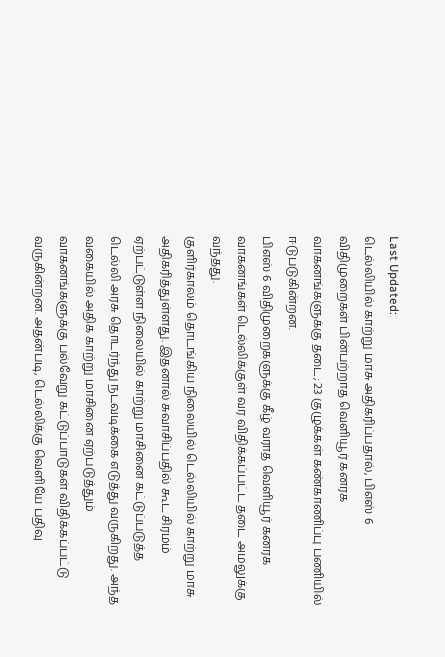Last Updated:
டெல்லியில் காற்று மாசு அதிகரிப்பதால், பிஎஸ் 6 விதிமுறைகள் பின்பற்றாத வெளியூர் கனரக வாகனங்களுக்கு தடை; 23 குழுக்கள் கண்காணிப்பு பணியில் ஈடுபடுகின்றன.
பிஎஸ் 6 விதிமுறைகளுக்கு கீழ் வராத வெளியூர் கனரக வாகனங்கள் டெல்லிக்குள் வர விதிக்கப்பட்ட தடை அமலுக்கு வந்தது.
குளிர்காலம் தொடங்கிய நிலையில் டெல்லியில் காற்று மாசு அதிகரித்துள்ளது. இதனால் சுவாசிப்பதில் கூட சிரமம் ஏற்பட்டுள்ள நிலையில் காற்று மாசினை கட்டுப்படுத்த டெல்லி அரசு தொடர்ந்து நடவடிக்கை எடுத்து வருகிறது. அந்த வகையில் அதிக காற்று மாசினை ஏற்படுத்தும் வாகனங்களுக்கு பல்வேறு கட்டுப்பாடுகள் விதிக்கப்பட்டு வருகின்றன. அதன்படி, டெல்லிக்கு வெளியே பதிவு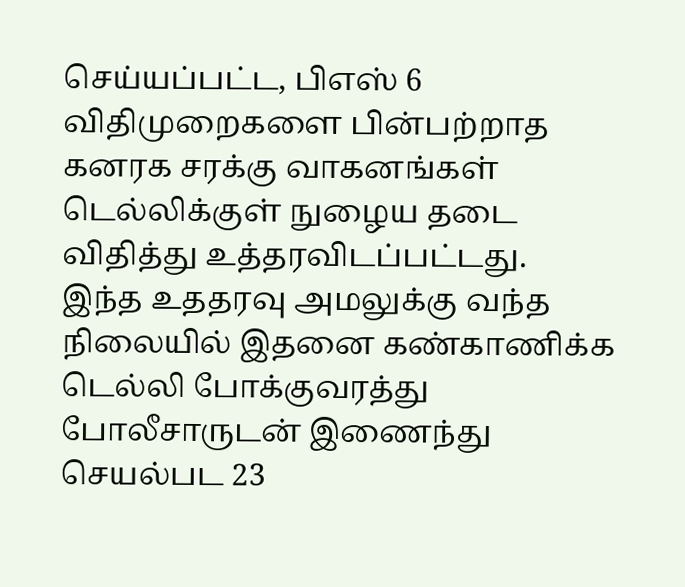செய்யப்பட்ட, பிஎஸ் 6 விதிமுறைகளை பின்பற்றாத கனரக சரக்கு வாகனங்கள் டெல்லிக்குள் நுழைய தடை விதித்து உத்தரவிடப்பட்டது.
இந்த உததரவு அமலுக்கு வந்த நிலையில் இதனை கண்காணிக்க டெல்லி போக்குவரத்து போலீசாருடன் இணைந்து செயல்பட 23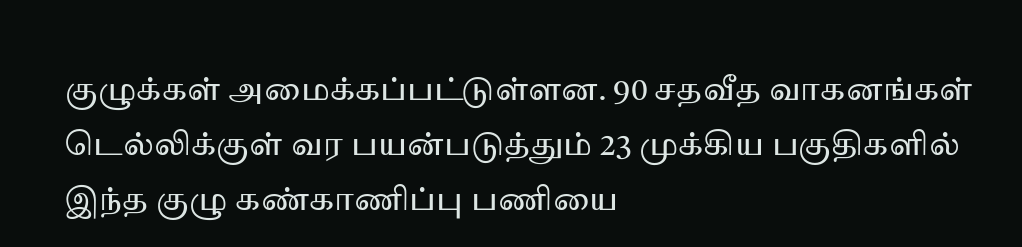குழுக்கள் அமைக்கப்பட்டுள்ளன. 90 சதவீத வாகனங்கள் டெல்லிக்குள் வர பயன்படுத்தும் 23 முக்கிய பகுதிகளில் இந்த குழு கண்காணிப்பு பணியை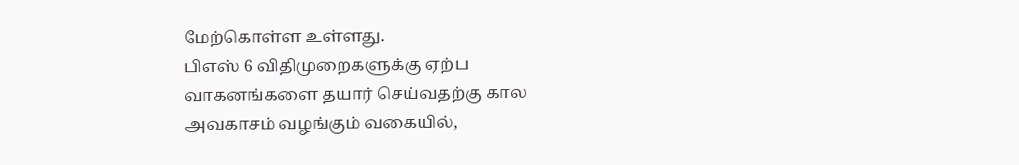மேற்கொள்ள உள்ளது.
பிஎஸ் 6 விதிமுறைகளுக்கு ஏற்ப வாகனங்களை தயார் செய்வதற்கு கால அவகாசம் வழங்கும் வகையில்,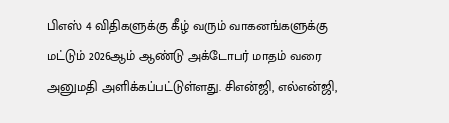பிஎஸ் 4 விதிகளுக்கு கீழ் வரும் வாகனங்களுக்கு மட்டும் 2026ஆம் ஆண்டு அக்டோபர் மாதம் வரை அனுமதி அளிக்கப்பட்டுள்ளது. சிஎன்ஜி, எல்என்ஜி,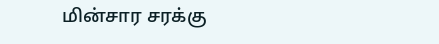மின்சார சரக்கு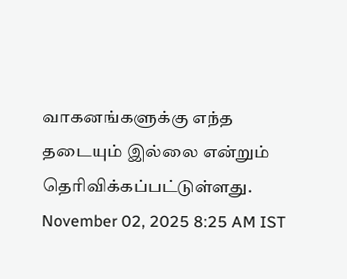வாகனங்களுக்கு எந்த தடையும் இல்லை என்றும் தெரிவிக்கப்பட்டுள்ளது.
November 02, 2025 8:25 AM IST